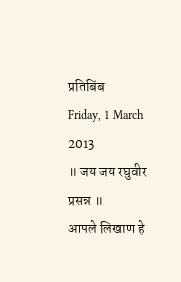प्रतिबिंब
Friday, 1 March 2013
॥ जय जय रघुवीर प्रसन्न ॥
आपले लिखाण हे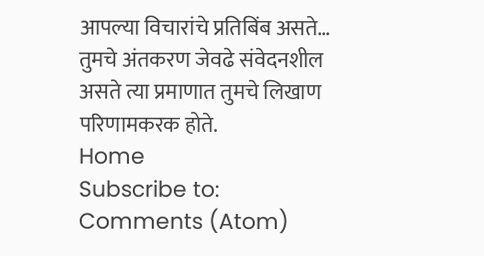आपल्या विचारांचे प्रतिबिंब असते… तुमचे अंतकरण जेवढे संवेदनशील असते त्या प्रमाणात तुमचे लिखाण परिणामकरक होते.
Home
Subscribe to:
Comments (Atom)